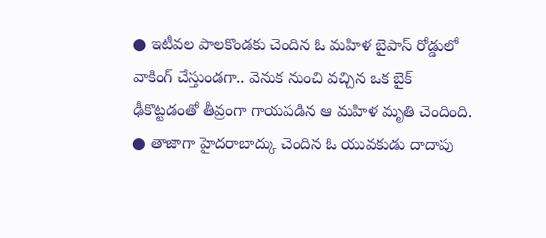● ఇటీవల పాలకొండకు చెందిన ఓ మహిళ బైపాస్ రోడ్డులో వాకింగ్ చేస్తుండగా.. వెనుక నుంచి వచ్చిన ఒక బైక్ ఢీకొట్టడంతో తీవ్రంగా గాయపడిన ఆ మహిళ మృతి చెందింది.
● తాజాగా హైదరాబాద్కు చెందిన ఓ యువకుడు దాదాపు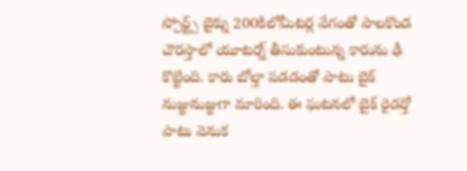స్పోర్ట్స్ బైక్ను 200కిలోమీటర్ల వేగంతో పాలకొండ చౌరస్తాలో యూటర్న్ తీసుకుంటున్న కారును ఢీ కొట్టింది. కారు బోల్తా పడడంతో పాటు బైక్ నుజ్జునుజ్జుగా మారింది. ఈ ఘటనలో బైక్ రైడర్తో పాటు వెనుక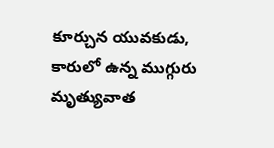కూర్చున యువకుడు, కారులో ఉన్న ముగ్గురు మృత్యువాత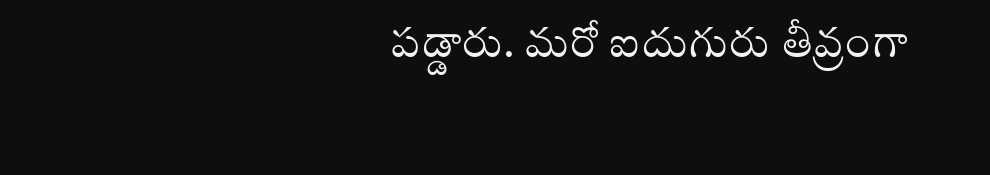పడ్డారు. మరో ఐదుగురు తీవ్రంగా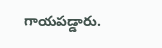గాయపడ్డారు.